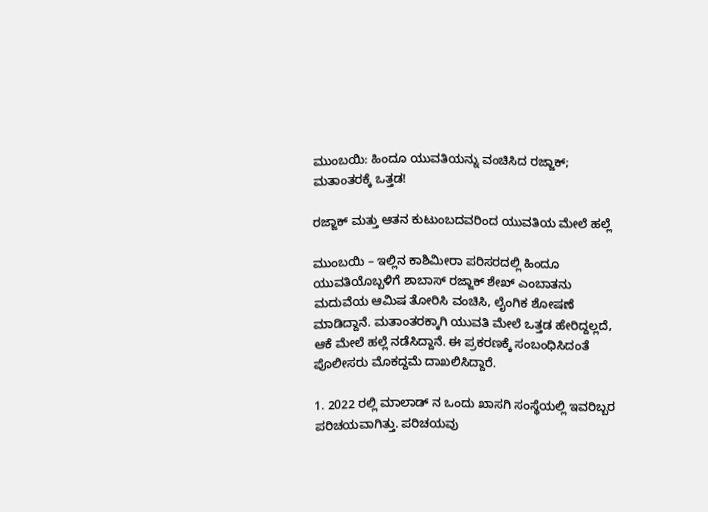ಮುಂಬಯಿ: ಹಿಂದೂ ಯುವತಿಯನ್ನು ವಂಚಿಸಿದ ರಜ್ಜಾಕ್; ಮತಾಂತರಕ್ಕೆ ಒತ್ತಡ!

ರಜ್ಜಾಕ್ ಮತ್ತು ಆತನ ಕುಟುಂಬದವರಿಂದ ಯುವತಿಯ ಮೇಲೆ ಹಲ್ಲೆ

ಮುಂಬಯಿ – ಇಲ್ಲಿನ ಕಾಶಿಮೀರಾ ಪರಿಸರದಲ್ಲಿ ಹಿಂದೂ ಯುವತಿಯೊಬ್ಬಳಿಗೆ ಶಾಬಾಸ್ ರಜ್ಜಾಕ್ ಶೇಖ್ ಎಂಬಾತನು ಮದುವೆಯ ಆಮಿಷ ತೋರಿಸಿ ವಂಚಿಸಿ, ಲೈಂಗಿಕ ಶೋಷಣೆ ಮಾಡಿದ್ದಾನೆ. ಮತಾಂತರಕ್ಕಾಗಿ ಯುವತಿ ಮೇಲೆ ಒತ್ತಡ ಹೇರಿದ್ದಲ್ಲದೆ, ಆಕೆ ಮೇಲೆ ಹಲ್ಲೆ ನಡೆಸಿದ್ದಾನೆ. ಈ ಪ್ರಕರಣಕ್ಕೆ ಸಂಬಂಧಿಸಿದಂತೆ ಪೊಲೀಸರು ಮೊಕದ್ದಮೆ ದಾಖಲಿಸಿದ್ದಾರೆ.

1. 2022 ರಲ್ಲಿ ಮಾಲಾಡ್ ನ ಒಂದು ಖಾಸಗಿ ಸಂಸ್ಥೆಯಲ್ಲಿ ಇವರಿಬ್ಬರ ಪರಿಚಯವಾಗಿತ್ತು. ಪರಿಚಯವು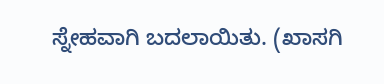ಸ್ನೇಹವಾಗಿ ಬದಲಾಯಿತು. (ಖಾಸಗಿ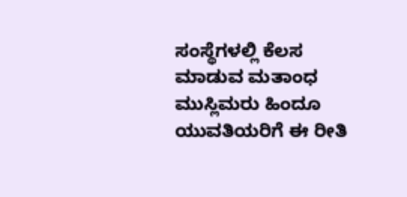ಸಂಸ್ಥೆಗಳಲ್ಲಿ ಕೆಲಸ ಮಾಡುವ ಮತಾಂಧ ಮುಸ್ಲಿಮರು ಹಿಂದೂ ಯುವತಿಯರಿಗೆ ಈ ರೀತಿ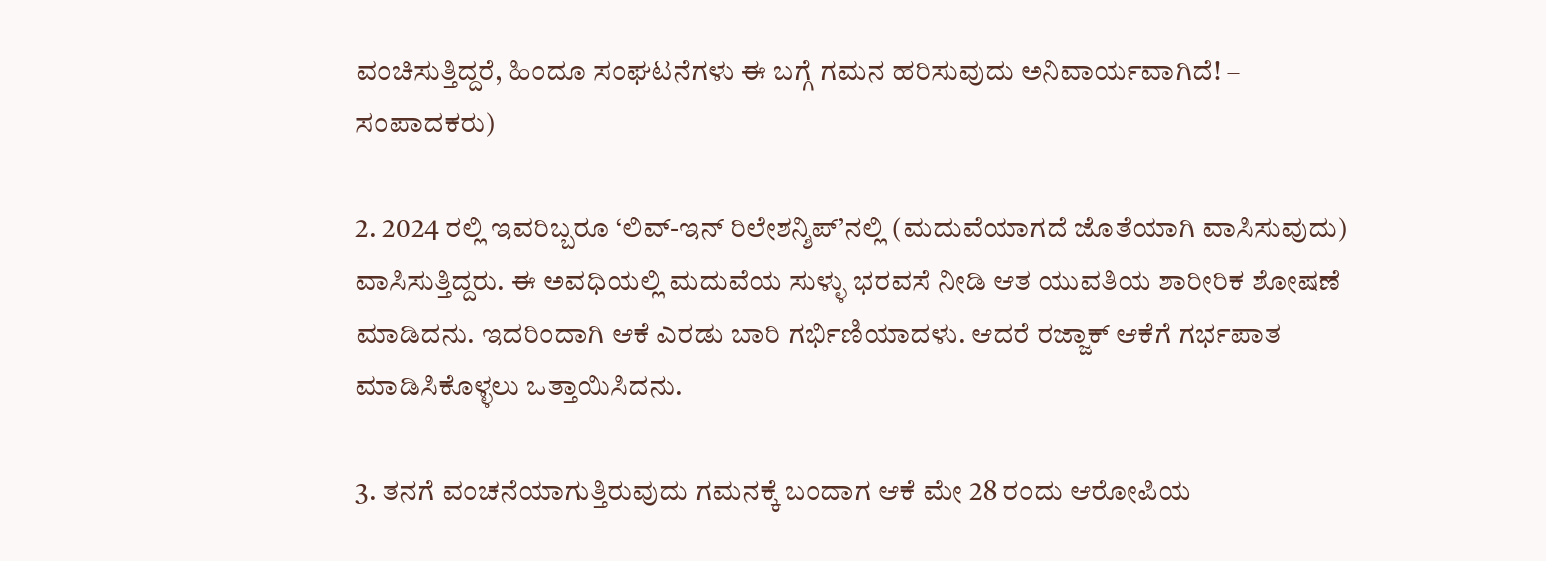ವಂಚಿಸುತ್ತಿದ್ದರೆ, ಹಿಂದೂ ಸಂಘಟನೆಗಳು ಈ ಬಗ್ಗೆ ಗಮನ ಹರಿಸುವುದು ಅನಿವಾರ್ಯವಾಗಿದೆ! – ಸಂಪಾದಕರು)

2. 2024 ರಲ್ಲಿ ಇವರಿಬ್ಬರೂ ‘ಲಿವ್-ಇನ್ ರಿಲೇಶನ್ಶಿಪ್’ನಲ್ಲಿ (ಮದುವೆಯಾಗದೆ ಜೊತೆಯಾಗಿ ವಾಸಿಸುವುದು) ವಾಸಿಸುತ್ತಿದ್ದರು. ಈ ಅವಧಿಯಲ್ಲಿ ಮದುವೆಯ ಸುಳ್ಳು ಭರವಸೆ ನೀಡಿ ಆತ ಯುವತಿಯ ಶಾರೀರಿಕ ಶೋಷಣೆ ಮಾಡಿದನು. ಇದರಿಂದಾಗಿ ಆಕೆ ಎರಡು ಬಾರಿ ಗರ್ಭಿಣಿಯಾದಳು. ಆದರೆ ರಜ್ಜಾಕ್ ಆಕೆಗೆ ಗರ್ಭಪಾತ ಮಾಡಿಸಿಕೊಳ್ಳಲು ಒತ್ತಾಯಿಸಿದನು.

3. ತನಗೆ ವಂಚನೆಯಾಗುತ್ತಿರುವುದು ಗಮನಕ್ಕೆ ಬಂದಾಗ ಆಕೆ ಮೇ 28 ರಂದು ಆರೋಪಿಯ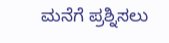ಮನೆಗೆ ಪ್ರಶ್ನಿಸಲು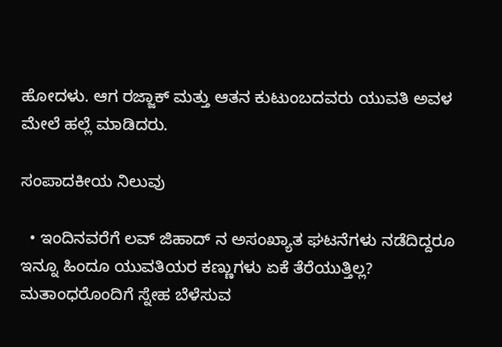ಹೋದಳು. ಆಗ ರಜ್ಜಾಕ್ ಮತ್ತು ಆತನ ಕುಟುಂಬದವರು ಯುವತಿ ಅವಳ ಮೇಲೆ ಹಲ್ಲೆ ಮಾಡಿದರು.

ಸಂಪಾದಕೀಯ ನಿಲುವು

  • ಇಂದಿನವರೆಗೆ ಲವ್ ಜಿಹಾದ್ ನ ಅಸಂಖ್ಯಾತ ಘಟನೆಗಳು ನಡೆದಿದ್ದರೂ ಇನ್ನೂ ಹಿಂದೂ ಯುವತಿಯರ ಕಣ್ಣುಗಳು ಏಕೆ ತೆರೆಯುತ್ತಿಲ್ಲ? ಮತಾಂಧರೊಂದಿಗೆ ಸ್ನೇಹ ಬೆಳೆಸುವ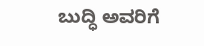ಬುದ್ಧಿ ಅವರಿಗೆ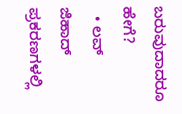ಬರುವುದಾದರೂ ಹೇಗೆ?
  • ಲವ್ ಜಿಹಾದ್ ಪ್ರಕರಣಗಳಲ್ಲಿ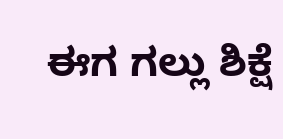ಈಗ ಗಲ್ಲು ಶಿಕ್ಷೆ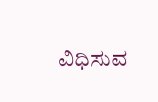ವಿಧಿಸುವ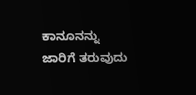ಕಾನೂನನ್ನು ಜಾರಿಗೆ ತರುವುದು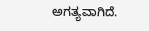ಅಗತ್ಯವಾಗಿದೆ.